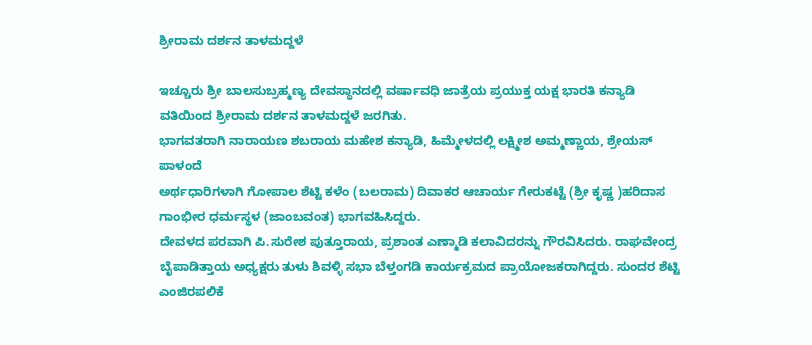ಶ್ರೀರಾಮ ದರ್ಶನ ತಾಳಮದ್ದಳೆ

ಇಚ್ಚೂರು ಶ್ರೀ ಬಾಲಸುಬ್ರಹ್ಮಣ್ಯ ದೇವಸ್ಥಾನದಲ್ಲಿ ವರ್ಷಾವಧಿ ಜಾತ್ರೆಯ ಪ್ರಯುಕ್ತ ಯಕ್ಷ ಭಾರತಿ ಕನ್ಯಾಡಿ ವತಿಯಿಂದ ಶ್ರೀರಾಮ ದರ್ಶನ ತಾಳಮದ್ದಳೆ ಜರಗಿತು.
ಭಾಗವತರಾಗಿ ನಾರಾಯಣ ಶಬರಾಯ ಮಹೇಶ ಕನ್ಯಾಡಿ, ಹಿಮ್ಮೇಳದಲ್ಲಿ ಲಕ್ಷ್ಮೀಶ ಅಮ್ಮಣ್ಣಾಯ, ಶ್ರೇಯಸ್ ಪಾಳಂದೆ
ಅರ್ಥಧಾರಿಗಳಾಗಿ ಗೋಪಾಲ ಶೆಟ್ಟಿ ಕಳೆಂ (ಬಲರಾಮ) ದಿವಾಕರ ಆಚಾರ್ಯ ಗೇರುಕಟ್ಟೆ (ಶ್ರೀ ಕೃಷ್ಣ )ಹರಿದಾಸ ಗಾಂಭೀರ ಧರ್ಮಸ್ಥಳ (ಜಾಂಬವಂತ) ಭಾಗವಹಿಸಿದ್ದರು.
ದೇವಳದ ಪರವಾಗಿ ಪಿ.ಸುರೇಶ ಪುತ್ತೂರಾಯ, ಪ್ರಶಾಂತ ಎಣ್ಮಾಡಿ ಕಲಾವಿದರನ್ನು ಗೌರವಿಸಿದರು. ರಾಘವೇಂದ್ರ ಬೈಪಾಡಿತ್ತಾಯ ಅಧ್ಯಕ್ಷರು ತುಳು ಶಿವಳ್ಳಿ ಸಭಾ ಬೆಳ್ತಂಗಡಿ ಕಾರ್ಯಕ್ರಮದ ಪ್ರಾಯೋಜಕರಾಗಿದ್ದರು. ಸುಂದರ ಶೆಟ್ಟಿ ಎಂಜಿರಪಲಿಕೆ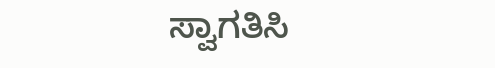ಸ್ವಾಗತಿಸಿ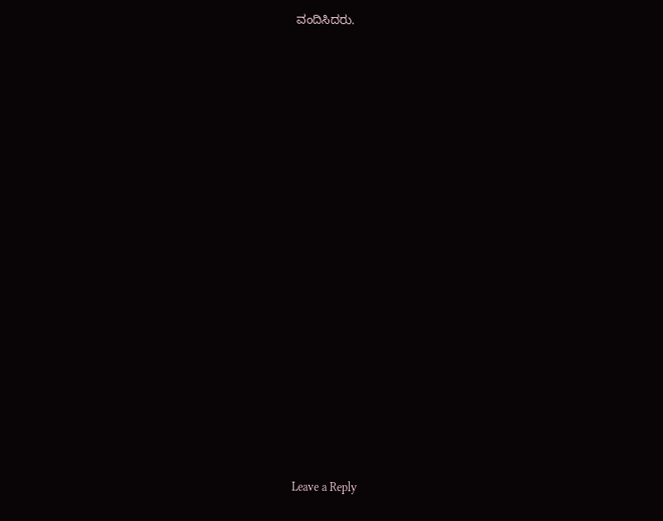ವಂದಿಸಿದರು.


















Leave a Reply